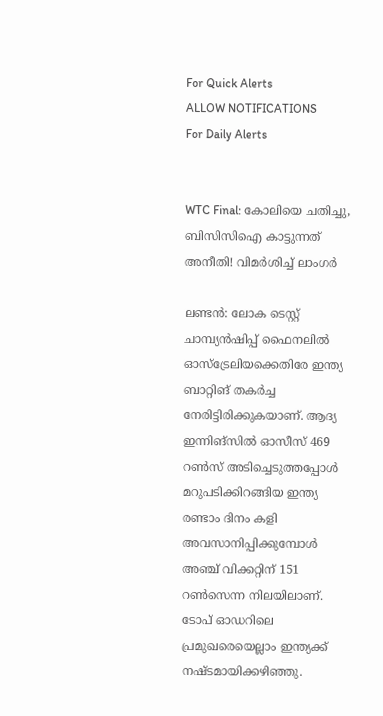For Quick Alerts
ALLOW NOTIFICATIONS
For Daily Alerts


WTC Final: കോലിയെ ചതിച്ചു, ബിസിസിഐ കാട്ടുന്നത് അനീതി! വിമര്‍ശിച്ച് ലാംഗര്‍

ലണ്ടന്‍: ലോക ടെസ്റ്റ് ചാമ്പ്യന്‍ഷിപ്പ് ഫൈനലില്‍ ഓസ്‌ട്രേലിയക്കെതിരേ ഇന്ത്യ ബാറ്റിങ് തകര്‍ച്ച നേരിട്ടിരിക്കുകയാണ്. ആദ്യ ഇന്നിങ്‌സില്‍ ഓസീസ് 469 റണ്‍സ് അടിച്ചെടുത്തപ്പോള്‍ മറുപടിക്കിറങ്ങിയ ഇന്ത്യ രണ്ടാം ദിനം കളി അവസാനിപ്പിക്കുമ്പോള്‍ അഞ്ച് വിക്കറ്റിന് 151 റണ്‍സെന്ന നിലയിലാണ്. ടോപ് ഓഡറിലെ പ്രമുഖരെയെല്ലാം ഇന്ത്യക്ക് നഷ്ടമായിക്കഴിഞ്ഞു.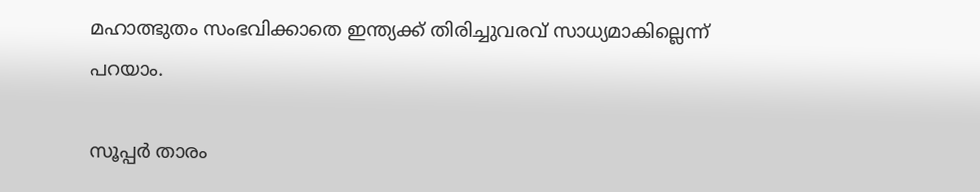മഹാത്ഭുതം സംഭവിക്കാതെ ഇന്ത്യക്ക് തിരിച്ചുവരവ് സാധ്യമാകില്ലെന്ന് പറയാം.

സൂപ്പര്‍ താരം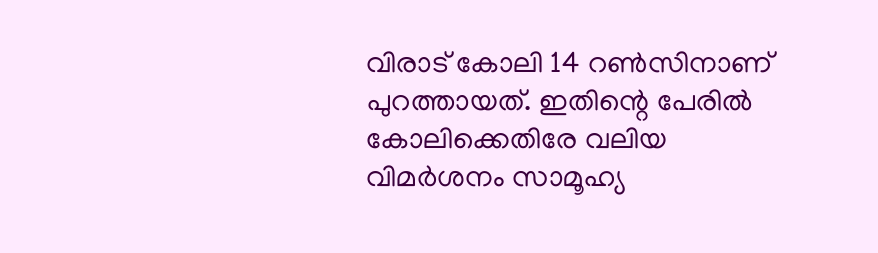വിരാട് കോലി 14 റണ്‍സിനാണ് പുറത്തായത്. ഇതിന്റെ പേരില്‍ കോലിക്കെതിരേ വലിയ വിമര്‍ശനം സാമൂഹ്യ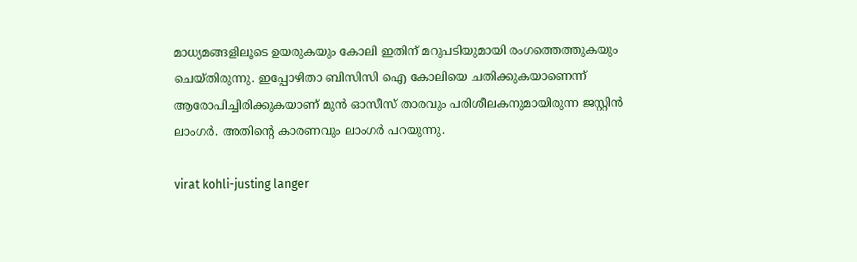മാധ്യമങ്ങളിലൂടെ ഉയരുകയും കോലി ഇതിന് മറുപടിയുമായി രംഗത്തെത്തുകയും ചെയ്തിരുന്നു. ഇപ്പോഴിതാ ബിസിസി ഐ കോലിയെ ചതിക്കുകയാണെന്ന് ആരോപിച്ചിരിക്കുകയാണ് മുന്‍ ഓസീസ് താരവും പരിശീലകനുമായിരുന്ന ജസ്റ്റിന്‍ ലാംഗര്‍. അതിന്റെ കാരണവും ലാംഗര്‍ പറയുന്നു.

virat kohli-justing langer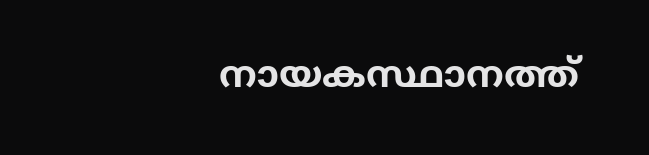നായകസ്ഥാനത്ത്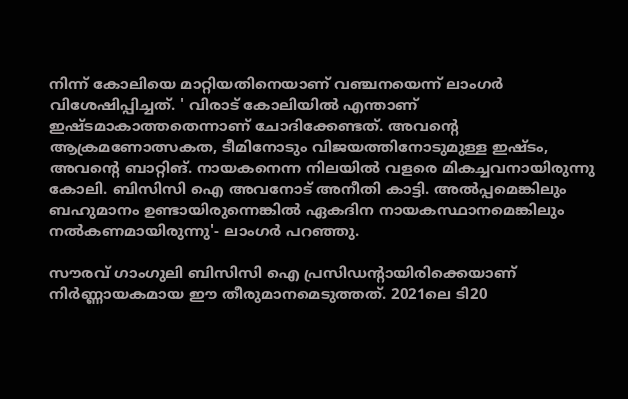നിന്ന് കോലിയെ മാറ്റിയതിനെയാണ് വഞ്ചനയെന്ന് ലാംഗര്‍ വിശേഷിപ്പിച്ചത്. ' വിരാട് കോലിയില്‍ എന്താണ് ഇഷ്ടമാകാത്തതെന്നാണ് ചോദിക്കേണ്ടത്. അവന്റെ ആക്രമണോത്സകത, ടീമിനോടും വിജയത്തിനോടുമുള്ള ഇഷ്ടം, അവന്റെ ബാറ്റിങ്. നായകനെന്ന നിലയില്‍ വളരെ മികച്ചവനായിരുന്നു കോലി. ബിസിസി ഐ അവനോട് അനീതി കാട്ടി. അല്‍പ്പമെങ്കിലും ബഹുമാനം ഉണ്ടായിരുന്നെങ്കില്‍ ഏകദിന നായകസ്ഥാനമെങ്കിലും നല്‍കണമായിരുന്നു'- ലാംഗര്‍ പറഞ്ഞു.

സൗരവ് ഗാംഗുലി ബിസിസി ഐ പ്രസിഡന്റായിരിക്കെയാണ് നിര്‍ണ്ണായകമായ ഈ തീരുമാനമെടുത്തത്. 2021ലെ ടി20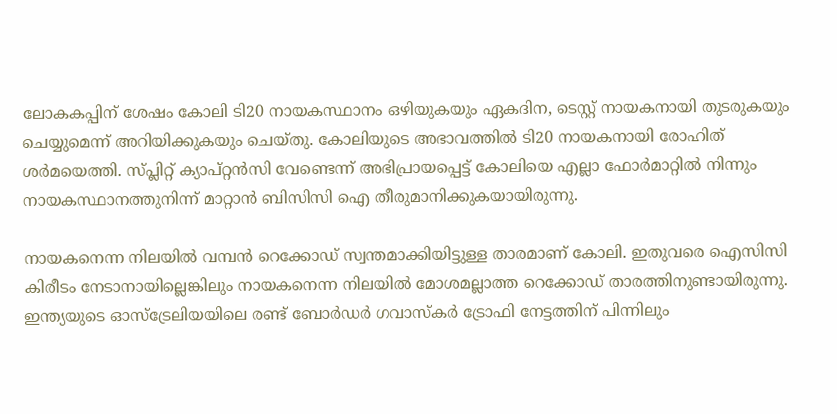ലോകകപ്പിന് ശേഷം കോലി ടി20 നായകസ്ഥാനം ഒഴിയുകയും ഏകദിന, ടെസ്റ്റ് നായകനായി തുടരുകയും ചെയ്യുമെന്ന് അറിയിക്കുകയും ചെയ്തു. കോലിയുടെ അഭാവത്തില്‍ ടി20 നായകനായി രോഹിത് ശര്‍മയെത്തി. സ്പ്ലിറ്റ് ക്യാപ്റ്റന്‍സി വേണ്ടെന്ന് അഭിപ്രായപ്പെട്ട് കോലിയെ എല്ലാ ഫോര്‍മാറ്റില്‍ നിന്നും നായകസ്ഥാനത്തുനിന്ന് മാറ്റാന്‍ ബിസിസി ഐ തീരുമാനിക്കുകയായിരുന്നു.

നായകനെന്ന നിലയില്‍ വമ്പന്‍ റെക്കോഡ് സ്വന്തമാക്കിയിട്ടുള്ള താരമാണ് കോലി. ഇതുവരെ ഐസിസി കിരീടം നേടാനായില്ലെങ്കിലും നായകനെന്ന നിലയില്‍ മോശമല്ലാത്ത റെക്കോഡ് താരത്തിനുണ്ടായിരുന്നു. ഇന്ത്യയുടെ ഓസ്‌ട്രേലിയയിലെ രണ്ട് ബോര്‍ഡര്‍ ഗവാസ്‌കര്‍ ട്രോഫി നേട്ടത്തിന് പിന്നിലും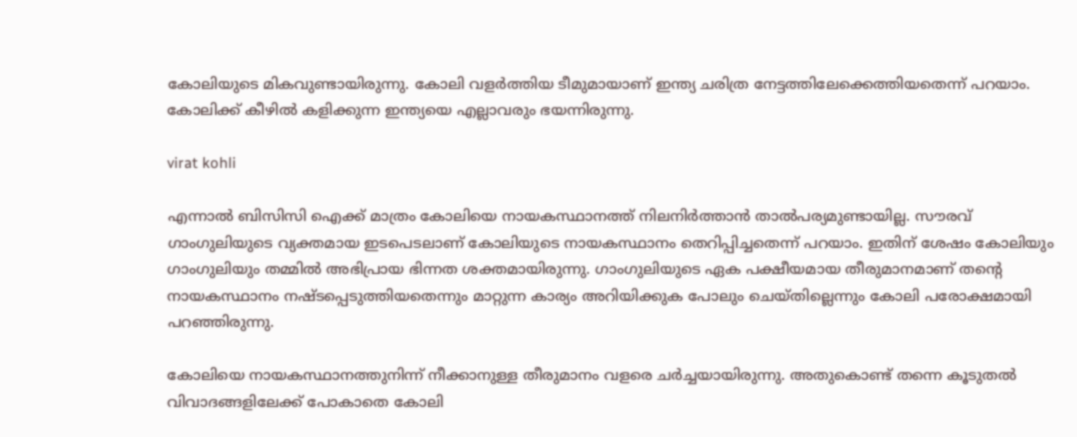കോലിയുടെ മികവുണ്ടായിരുന്നു. കോലി വളര്‍ത്തിയ ടീമുമായാണ് ഇന്ത്യ ചരിത്ര നേട്ടത്തിലേക്കെത്തിയതെന്ന് പറയാം. കോലിക്ക് കീഴില്‍ കളിക്കുന്ന ഇന്ത്യയെ എല്ലാവരും ഭയന്നിരുന്നു.

virat kohli

എന്നാല്‍ ബിസിസി ഐക്ക് മാത്രം കോലിയെ നായകസ്ഥാനത്ത് നിലനിര്‍ത്താന്‍ താല്‍പര്യമുണ്ടായില്ല. സൗരവ് ഗാംഗുലിയുടെ വ്യക്തമായ ഇടപെടലാണ് കോലിയുടെ നായകസ്ഥാനം തെറിപ്പിച്ചതെന്ന് പറയാം. ഇതിന് ശേഷം കോലിയും ഗാംഗുലിയും തമ്മില്‍ അഭിപ്രായ ഭിന്നത ശക്തമായിരുന്നു. ഗാംഗുലിയുടെ ഏക പക്ഷീയമായ തീരുമാനമാണ് തന്റെ നായകസ്ഥാനം നഷ്ടപ്പെടുത്തിയതെന്നും മാറ്റുന്ന കാര്യം അറിയിക്കുക പോലും ചെയ്തില്ലെന്നും കോലി പരോക്ഷമായി പറഞ്ഞിരുന്നു.

കോലിയെ നായകസ്ഥാനത്തുനിന്ന് നീക്കാനുള്ള തീരുമാനം വളരെ ചര്‍ച്ചയായിരുന്നു. അതുകൊണ്ട് തന്നെ കൂടുതല്‍ വിവാദങ്ങളിലേക്ക് പോകാതെ കോലി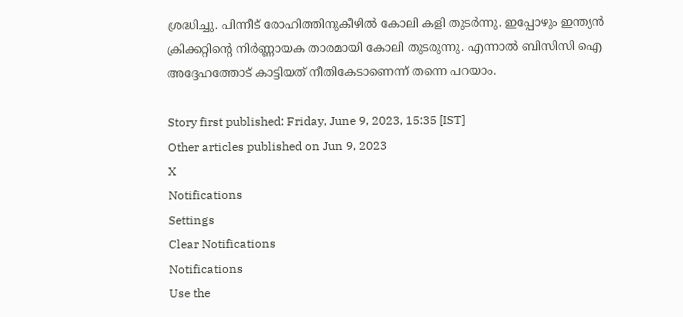ശ്രദ്ധിച്ചു. പിന്നീട് രോഹിത്തിനുകീഴില്‍ കോലി കളി തുടര്‍ന്നു. ഇപ്പോഴും ഇന്ത്യന്‍ ക്രിക്കറ്റിന്റെ നിര്‍ണ്ണായക താരമായി കോലി തുടരുന്നു. എന്നാല്‍ ബിസിസി ഐ അദ്ദേഹത്തോട് കാട്ടിയത് നീതികേടാണെന്ന് തന്നെ പറയാം.

Story first published: Friday, June 9, 2023, 15:35 [IST]
Other articles published on Jun 9, 2023
X
Notifications
Settings
Clear Notifications
Notifications
Use the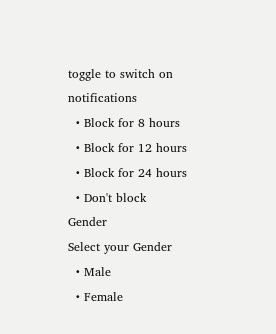toggle to switch on notifications
  • Block for 8 hours
  • Block for 12 hours
  • Block for 24 hours
  • Don't block
Gender
Select your Gender
  • Male
  • Female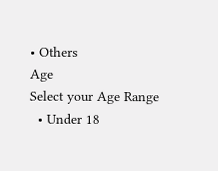• Others
Age
Select your Age Range
  • Under 18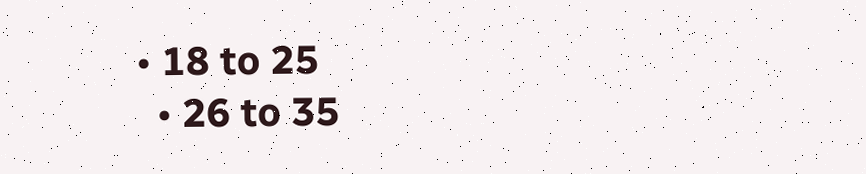• 18 to 25
  • 26 to 35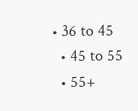• 36 to 45
  • 45 to 55
  • 55+